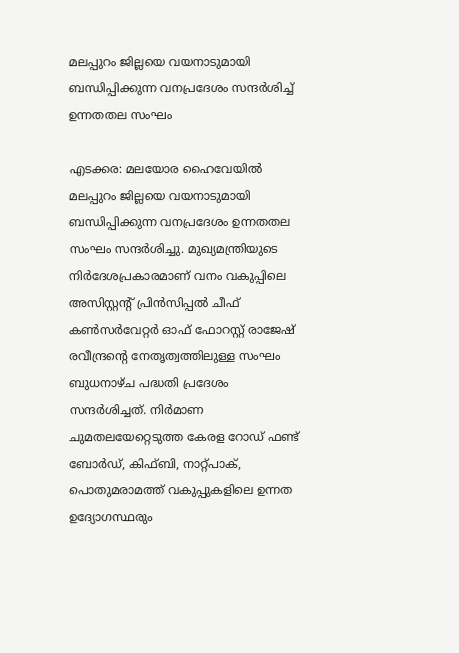മലപ്പുറം ജില്ലയെ വയനാടുമായി ബന്ധിപ്പിക്കുന്ന വനപ്രദേശം സന്ദര്‍ശിച്ച് ഉന്നതതല സംഘം

എടക്കര: മലയോര ഹൈവേയില്‍ മലപ്പുറം ജില്ലയെ വയനാടുമായി ബന്ധിപ്പിക്കുന്ന വനപ്രദേശം ഉന്നതതല സംഘം സന്ദര്‍ശിച്ചു. മുഖ്യമന്ത്രിയുടെ നിര്‍ദേശപ്രകാരമാണ് വനം വകുപ്പിലെ അസിസ്റ്റന്റ് പ്രിന്‍സിപ്പല്‍ ചീഫ് കണ്‍സര്‍വേറ്റര്‍ ഓഫ് ഫോറസ്റ്റ് രാജേഷ് രവീന്ദ്രന്റെ നേതൃത്വത്തിലുള്ള സംഘം ബുധനാഴ്ച പദ്ധതി പ്രദേശം സന്ദര്‍ശിച്ചത്. നിര്‍മാണ ചുമതലയേറ്റെടുത്ത കേരള റോഡ് ഫണ്ട് ബോര്‍ഡ്, കിഫ്ബി, നാറ്റ്പാക്, പൊതുമരാമത്ത് വകുപ്പുകളിലെ ഉന്നത ഉദ്യോഗസ്ഥരും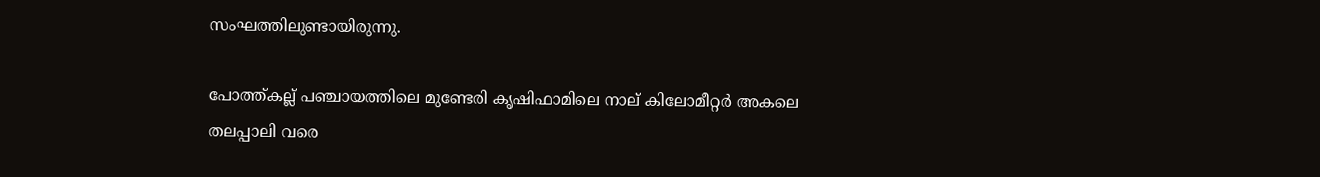സംഘത്തിലുണ്ടായിരുന്നു.

പോത്ത്കല്ല് പഞ്ചായത്തിലെ മുണ്ടേരി കൃഷിഫാമിലെ നാല് കിലോമീറ്റര്‍ അകലെ തലപ്പാലി വരെ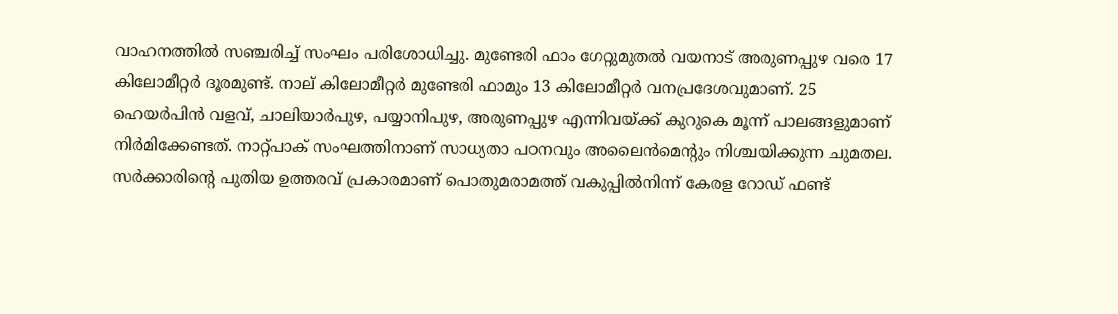വാഹനത്തില്‍ സഞ്ചരിച്ച് സംഘം പരിശോധിച്ചു. മുണ്ടേരി ഫാം ഗേറ്റുമുതല്‍ വയനാട് അരുണപ്പുഴ വരെ 17 കിലോമീറ്റര്‍ ദൂരമുണ്ട്. നാല് കിലോമീറ്റര്‍ മുണ്ടേരി ഫാമും 13 കിലോമീറ്റര്‍ വനപ്രദേശവുമാണ്. 25 ഹെയര്‍പിന്‍ വളവ്, ചാലിയാര്‍പുഴ, പയ്യാനിപുഴ, അരുണപ്പുഴ എന്നിവയ്ക്ക് കുറുകെ മൂന്ന് പാലങ്ങളുമാണ് നിര്‍മിക്കേണ്ടത്. നാറ്റ്പാക് സംഘത്തിനാണ് സാധ്യതാ പഠനവും അലൈന്‍മെന്റും നിശ്ചയിക്കുന്ന ചുമതല. സര്‍ക്കാരിന്റെ പുതിയ ഉത്തരവ് പ്രകാരമാണ് പൊതുമരാമത്ത് വകുപ്പില്‍നിന്ന് കേരള റോഡ് ഫണ്ട്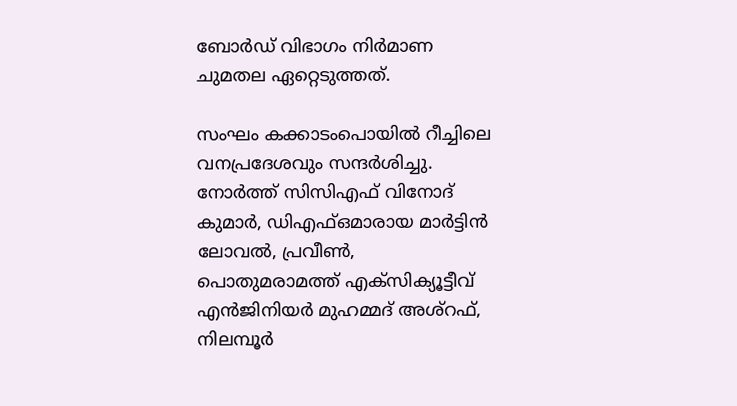ബോര്‍ഡ് വിഭാഗം നിര്‍മാണ ചുമതല ഏറ്റെടുത്തത്.

സംഘം കക്കാടംപൊയില്‍ റീച്ചിലെ വനപ്രദേശവും സന്ദര്‍ശിച്ചു. നോര്‍ത്ത് സിസിഎഫ് വിനോദ് കുമാര്‍, ഡിഎഫ്ഒമാരായ മാര്‍ട്ടിന്‍ ലോവല്‍, പ്രവീണ്‍, പൊതുമരാമത്ത് എക്‌സിക്യൂട്ടീവ് എന്‍ജിനിയര്‍ മുഹമ്മദ് അശ്‌റഫ്, നിലമ്പൂര്‍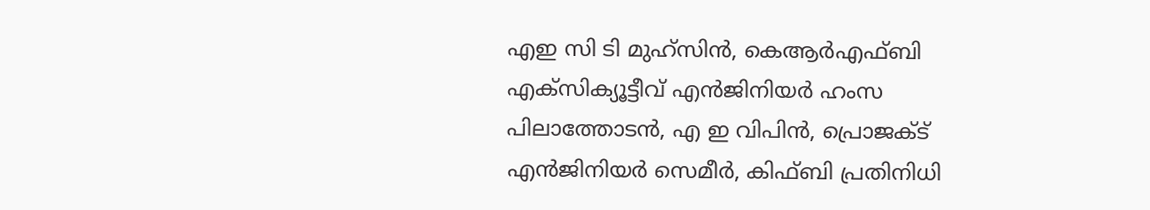എഇ സി ടി മുഹ്‌സിന്‍, കെആര്‍എഫ്ബി എക്‌സിക്യൂട്ടീവ് എന്‍ജിനിയര്‍ ഹംസ പിലാത്തോടന്‍, എ ഇ വിപിന്‍, പ്രൊജക്ട് എന്‍ജിനിയര്‍ സെമീര്‍, കിഫ്ബി പ്രതിനിധി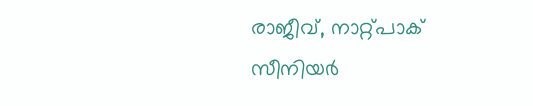രാജീവ്, നാറ്റ്പാക് സീനിയര്‍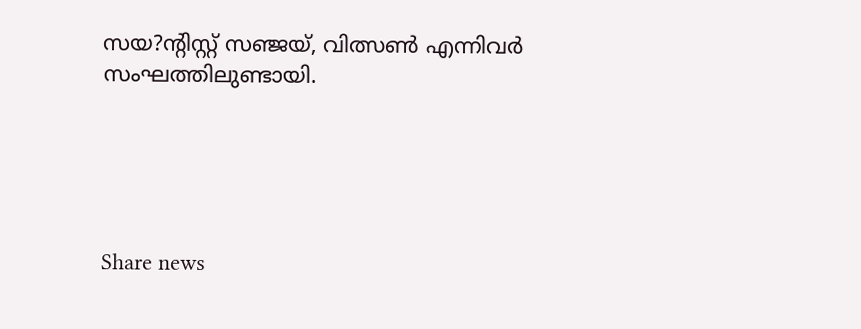സയ?ന്റിസ്റ്റ് സഞ്ജയ്, വിത്സണ്‍ എന്നിവര്‍ സംഘത്തിലുണ്ടായി.





Share news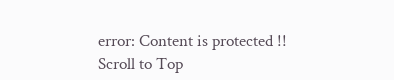error: Content is protected !!
Scroll to Top